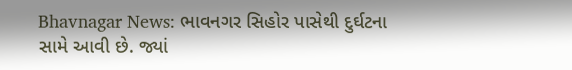Bhavnagar News: ભાવનગર સિહોર પાસેથી દુર્ઘટના સામે આવી છે. જ્યાં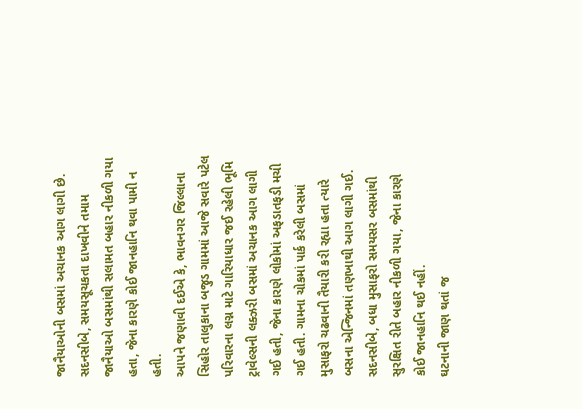જાનૈયાઓની બસમાં અચાનક આગ લાગી છે. સદનસીબે, સમયસૂચકતા દાખવીને તમામ જાનૈયાઓ બસમાંથી સલામત બહાર નીકળી ગયા હતા, જેના કારણે કોઈ જાનહાનિ થવા પામી ન હતી.
આપને જણાવી દઈએ કે, ભાવનગર જિલ્લાના સિહોર તાલુકાના બજુડ ગામમાં આજે સવારે પટેલ પરિવારના લગ્ન માટે ગારિયાધાર જઈ રહેલી ભૂમિ ટ્રાવેલ્સની લક્ઝરી બસમાં અચાનક આગ લાગી ગઈ હતી, જેના કારણે લોકોમાં અફડાતફડી મચી ગઈ હતી. ગામના ચોકમાં પાર્ક કરેલી બસમાં મુસાફરો ચઢવાની તૈયારી કરી રહ્યા હતા ત્યારે બસના એન્જિનમાં તણખાથી આગ લાગી ગઈ. સદનસીબે, બધા મુસાફરો સમયસર બસમાંથી સુરક્ષિત રીતે બહાર નીકળી ગયા, જેના કારણે કોઈ જાનહાનિ થઈ નહીં.
ઘટનાની જાણ થતાં જ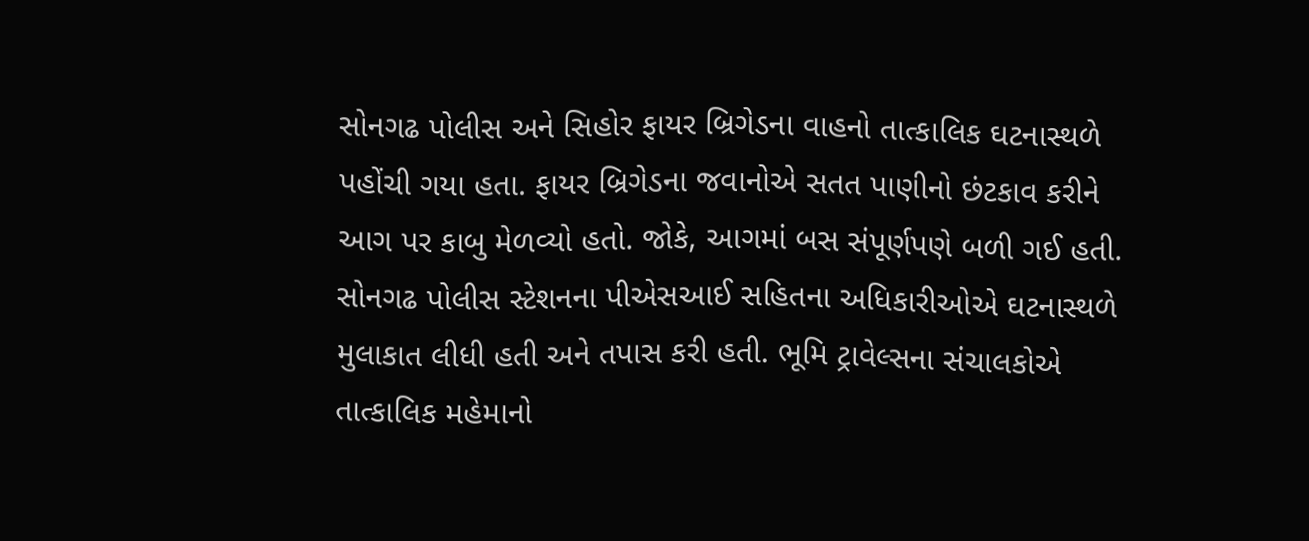સોનગઢ પોલીસ અને સિહોર ફાયર બ્રિગેડના વાહનો તાત્કાલિક ઘટનાસ્થળે પહોંચી ગયા હતા. ફાયર બ્રિગેડના જવાનોએ સતત પાણીનો છંટકાવ કરીને આગ પર કાબુ મેળવ્યો હતો. જોકે, આગમાં બસ સંપૂર્ણપણે બળી ગઈ હતી. સોનગઢ પોલીસ સ્ટેશનના પીએસઆઈ સહિતના અધિકારીઓએ ઘટનાસ્થળે મુલાકાત લીધી હતી અને તપાસ કરી હતી. ભૂમિ ટ્રાવેલ્સના સંચાલકોએ તાત્કાલિક મહેમાનો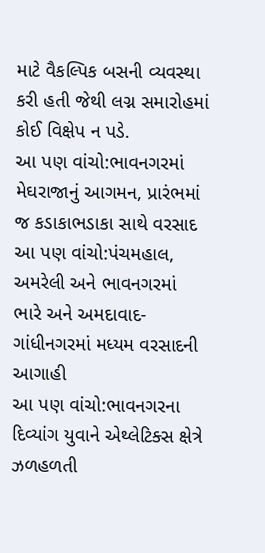માટે વૈકલ્પિક બસની વ્યવસ્થા કરી હતી જેથી લગ્ન સમારોહમાં કોઈ વિક્ષેપ ન પડે.
આ પણ વાંચો:ભાવનગરમાં મેઘરાજાનું આગમન, પ્રારંભમાં જ કડાકાભડાકા સાથે વરસાદ
આ પણ વાંચો:પંચમહાલ, અમરેલી અને ભાવનગરમાં ભારે અને અમદાવાદ-ગાંધીનગરમાં મધ્યમ વરસાદની આગાહી
આ પણ વાંચો:ભાવનગરના દિવ્યાંગ યુવાને એથ્લેટિક્સ ક્ષેત્રે ઝળહળતી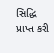સિદ્ધિ પ્રાપ્ત કરી